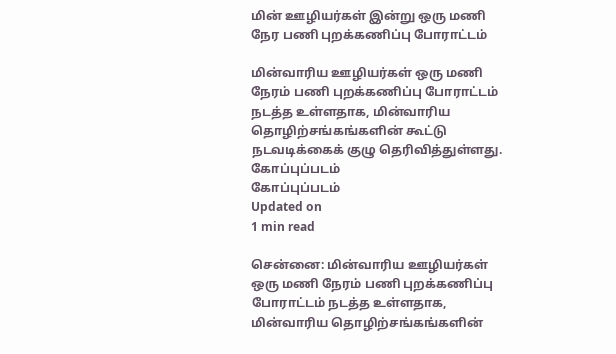மின் ஊழியர்கள் இன்று ஒரு மணி நேர பணி புறக்கணிப்பு போராட்டம்

மின்வாரிய ஊழியர்கள் ஒரு மணி நேரம் பணி புறக்கணிப்பு போராட்டம் நடத்த உள்ளதாக, மின்வாரிய தொழிற்சங்கங்களின் கூட்டு நடவடிக்கைக் குழு தெரிவித்துள்ளது.
கோப்புப்படம்
கோப்புப்படம்
Updated on
1 min read

சென்னை: மின்வாரிய ஊழியர்கள் ஒரு மணி நேரம் பணி புறக்கணிப்பு போராட்டம் நடத்த உள்ளதாக, மின்வாரிய தொழிற்சங்கங்களின்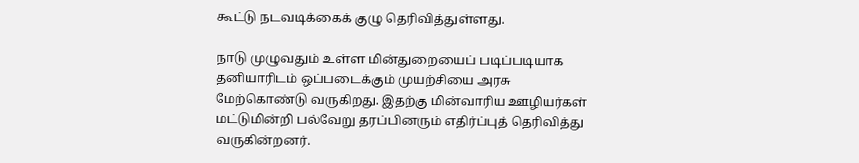கூட்டு நடவடிக்கைக் குழு தெரிவித்துள்ளது.

நாடு முழுவதும் உள்ள மின்துறையைப் படிப்படியாக தனியாரிடம் ஒப்படைக்கும் முயற்சியை அரசு மேற்கொண்டு வருகிறது. இதற்கு மின்வாரிய ஊழியர்கள் மட்டுமின்றி பல்வேறு தரப்பினரும் எதிர்ப்புத் தெரிவித்து வருகின்றனர்.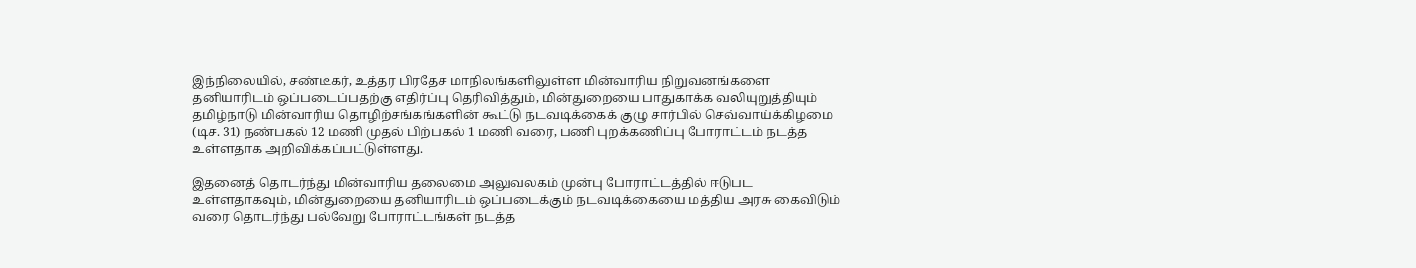இந்நிலையில், சண்டீகர், உத்தர பிரதேச மாநிலங்களிலுள்ள மின்வாரிய நிறுவனங்களை தனியாரிடம் ஒப்படைப்பதற்கு எதிர்ப்பு தெரிவித்தும், மின்துறையை பாதுகாக்க வலியுறுத்தியும் தமிழ்நாடு மின்வாரிய தொழிற்சங்கங்களின் கூட்டு நடவடிக்கைக் குழு சார்பில் செவ்வாய்க்கிழமை (டிச. 31) நண்பகல் 12 மணி முதல் பிற்பகல் 1 மணி வரை, பணி புறக்கணிப்பு போராட்டம் நடத்த உள்ளதாக அறிவிக்கப்பட்டுள்ளது.

இதனைத் தொடர்ந்து மின்வாரிய தலைமை அலுவலகம் முன்பு போராட்டத்தில் ஈடுபட உள்ளதாகவும், மின்துறையை தனியாரிடம் ஒப்படைக்கும் நடவடிக்கையை மத்திய அரசு கைவிடும் வரை தொடர்ந்து பல்வேறு போராட்டங்கள் நடத்த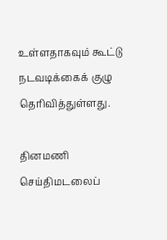உள்ளதாகவும் கூட்டு நடவடிக்கைக் குழு தெரிவித்துள்ளது.

தினமணி செய்திமடலைப்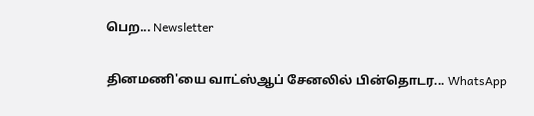பெற... Newsletter

தினமணி'யை வாட்ஸ்ஆப் சேனலில் பின்தொடர... WhatsApp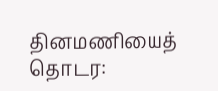தினமணியைத் தொடர: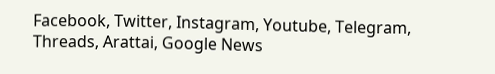Facebook, Twitter, Instagram, Youtube, Telegram, Threads, Arattai, Google News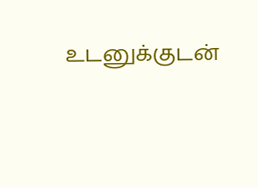உடனுக்குடன்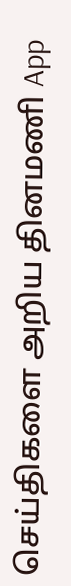செய்திகளை அறிய தினமணி App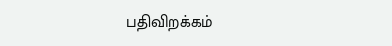பதிவிறக்கம்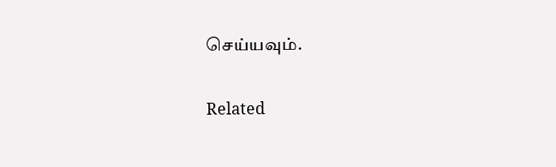செய்யவும்.

Related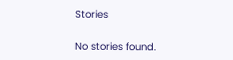Stories

No stories found.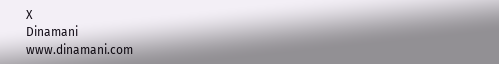X
Dinamani
www.dinamani.com